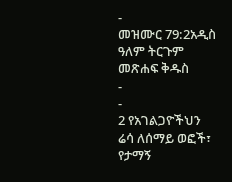-
መዝሙር 79:2አዲስ ዓለም ትርጉም መጽሐፍ ቅዱስ
-
-
2 የአገልጋዮችህን ሬሳ ለሰማይ ወፎች፣
የታማኝ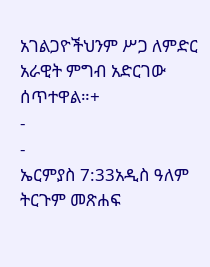አገልጋዮችህንም ሥጋ ለምድር አራዊት ምግብ አድርገው ሰጥተዋል።+
-
-
ኤርምያስ 7:33አዲስ ዓለም ትርጉም መጽሐፍ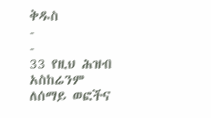ቅዱስ
-
-
33 የዚህ ሕዝብ አስከሬንም ለሰማይ ወፎችና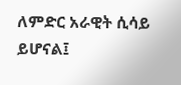ለምድር አራዊት ሲሳይ ይሆናል፤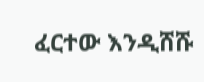ፈርተው እንዲሸሹ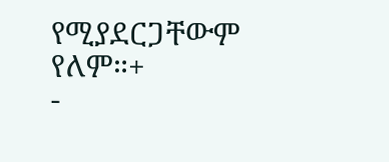የሚያደርጋቸውም የለም።+
-